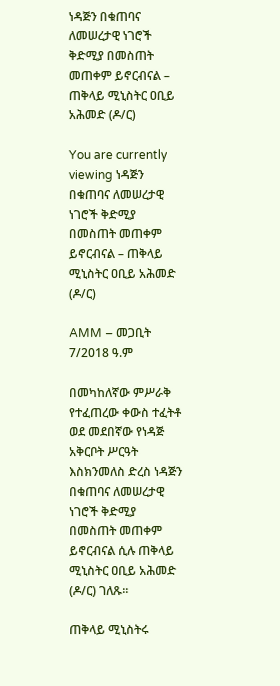ነዳጅን በቁጠባና ለመሠረታዊ ነገሮች ቅድሚያ በመስጠት መጠቀም ይኖርብናል – ጠቅላይ ሚኒስትር ዐቢይ አሕመድ (ዶ/ር)

You are currently viewing ነዳጅን በቁጠባና ለመሠረታዊ ነገሮች ቅድሚያ በመስጠት መጠቀም ይኖርብናል – ጠቅላይ ሚኒስትር ዐቢይ አሕመድ (ዶ/ር)

AMM – መጋቢት 7/2018 ዓ.ም

በመካከለኛው ምሥራቅ የተፈጠረው ቀውስ ተፈትቶ ወደ መደበኛው የነዳጅ አቅርቦት ሥርዓት እስክንመለስ ድረስ ነዳጅን በቁጠባና ለመሠረታዊ ነገሮች ቅድሚያ በመስጠት መጠቀም ይኖርብናል ሲሉ ጠቅላይ ሚኒስትር ዐቢይ አሕመድ (ዶ/ር) ገለጹ፡፡

ጠቅላይ ሚኒስትሩ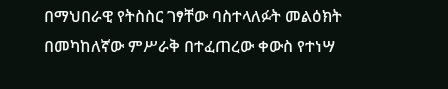በማህበራዊ የትስስር ገፃቸው ባስተላለፉት መልዕክት በመካከለኛው ምሥራቅ በተፈጠረው ቀውስ የተነሣ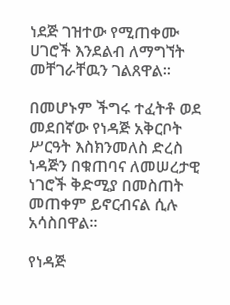ነደጅ ገዝተው የሚጠቀሙ ሀገሮች እንደልብ ለማግኘት መቸገራቸዉን ገልጸዋል፡፡

በመሆኑም ችግሩ ተፈትቶ ወደ መደበኛው የነዳጅ አቅርቦት ሥርዓት እስክንመለስ ድረስ ነዳጅን በቁጠባና ለመሠረታዊ ነገሮች ቅድሚያ በመስጠት መጠቀም ይኖርብናል ሲሉ አሳስበዋል።

የነዳጅ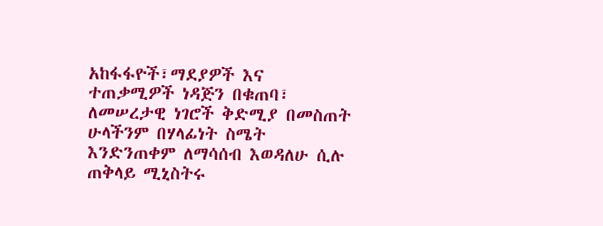አከፋፋዮች፣ማደያዎች እና ተጠቃሚዎች ነዳጅን በቁጠባ፣ ለመሠረታዊ ነገሮች ቅድሚያ በመስጠት ሁላችንም በሃላፊነት ስሜት እንድንጠቀም ለማሳሰብ እወዳለሁ ሲሉ ጠቅላይ ሚኒስትሩ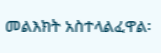መልእክት አስተላልፈዋል፡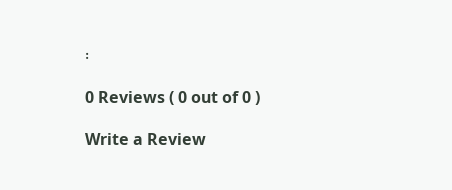፡

0 Reviews ( 0 out of 0 )

Write a Review